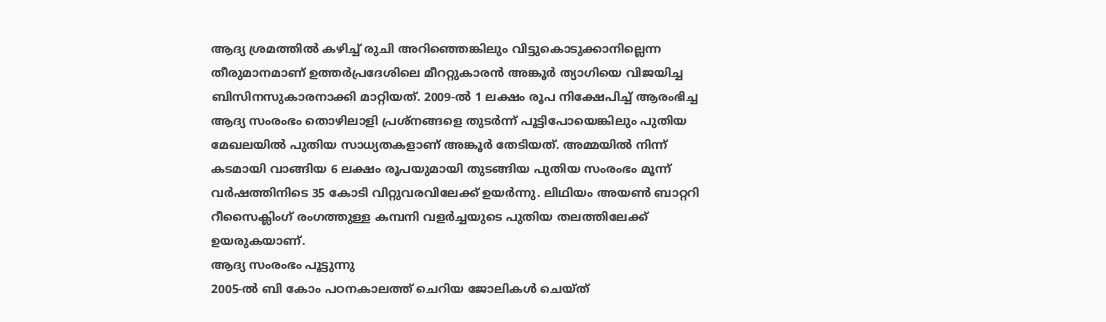ആദ്യ ശ്രമത്തിൽ കഴിച്ച് രുചി അറിഞ്ഞെങ്കിലും വിട്ടുകൊടുക്കാനില്ലെന്ന തീരുമാനമാണ് ഉത്തർപ്രദേശിലെ മീററ്റുകാരൻ അങ്കൂർ ത്യാഗിയെ വിജയിച്ച ബിസിനസുകാരനാക്കി മാറ്റിയത്. 2009-ൽ 1 ലക്ഷം രൂപ നിക്ഷേപിച്ച് ആരംഭിച്ച ആദ്യ സംരംഭം തൊഴിലാളി പ്രശ്നങ്ങളെ തുടർന്ന് പൂട്ടിപോയെങ്കിലും പുതിയ മേഖലയിൽ പുതിയ സാധ്യതകളാണ് അങ്കൂർ തേടിയത്. അമ്മയിൽ നിന്ന് കടമായി വാങ്ങിയ 6 ലക്ഷം രൂപയുമായി തുടങ്ങിയ പുതിയ സംരംഭം മൂന്ന് വർഷത്തിനിടെ 35 കോടി വിറ്റുവരവിലേക്ക് ഉയർന്നു. ലിഥിയം അയൺ ബാറ്ററി റീസൈക്ലിംഗ് രംഗത്തുള്ള കമ്പനി വളർച്ചയുടെ പുതിയ തലത്തിലേക്ക് ഉയരുകയാണ്.
ആദ്യ സംരംഭം പൂട്ടുന്നു
2005-ൽ ബി കോം പഠനകാലത്ത് ചെറിയ ജോലികൾ ചെയ്ത്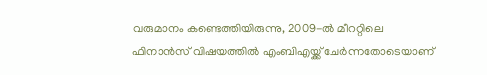വരുമാനം കണ്ടെത്തിയിരുന്നു, 2009-ൽ മീററ്റിലെ ഫിനാൻസ് വിഷയത്തിൽ എംബിഎയ്ക്ക് ചേർന്നതോടെയാണ്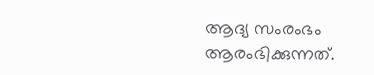ആദ്യ സംരംഭം ആരംഭിക്കുന്നത്.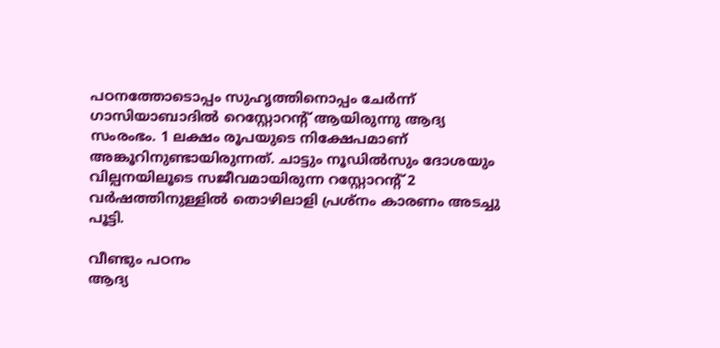പഠനത്തോടൊപ്പം സുഹൃത്തിനൊപ്പം ചേർന്ന് ഗാസിയാബാദിൽ റെസ്റ്റോറന്റ് ആയിരുന്നു ആദ്യ സംരംഭം. 1 ലക്ഷം രൂപയുടെ നിക്ഷേപമാണ് അങ്കൂറിനുണ്ടായിരുന്നത്. ചാട്ടും നൂഡിൽസും ദോശയും വില്പനയിലൂടെ സജീവമായിരുന്ന റസ്റ്റോറന്റ് 2 വർഷത്തിനുള്ളിൽ തൊഴിലാളി പ്രശ്നം കാരണം അടച്ചു പൂട്ടി.

വീണ്ടും പഠനം
ആദ്യ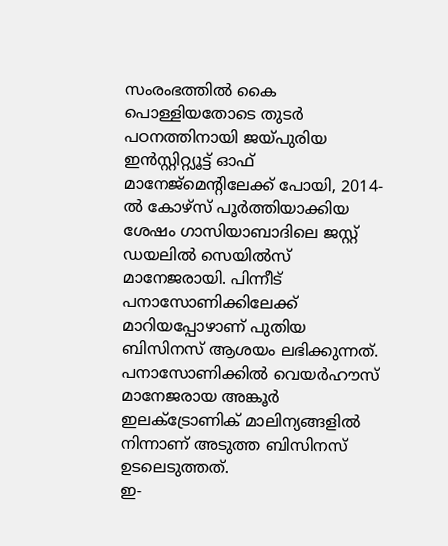സംരംഭത്തിൽ കൈ പൊള്ളിയതോടെ തുടർ പഠനത്തിനായി ജയ്പുരിയ ഇൻസ്റ്റിറ്റ്യൂട്ട് ഓഫ് മാനേജ്മെന്റിലേക്ക് പോയി, 2014-ൽ കോഴ്സ് പൂർത്തിയാക്കിയ ശേഷം ഗാസിയാബാദിലെ ജസ്റ്റ് ഡയലിൽ സെയിൽസ് മാനേജരായി. പിന്നീട് പനാസോണിക്കിലേക്ക് മാറിയപ്പോഴാണ് പുതിയ ബിസിനസ് ആശയം ലഭിക്കുന്നത്. പനാസോണിക്കിൽ വെയർഹൗസ് മാനേജരായ അങ്കൂർ ഇലക്ട്രോണിക് മാലിന്യങ്ങളിൽ നിന്നാണ് അടുത്ത ബിസിനസ് ഉടലെടുത്തത്.
ഇ-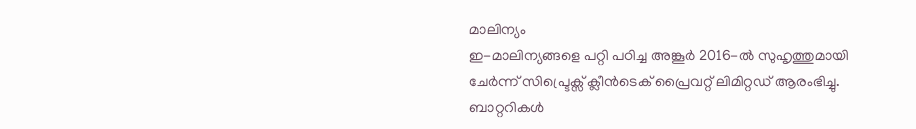മാലിന്യം
ഇ-മാലിന്യങ്ങളെ പറ്റി പഠിച്ച അങ്കൂർ 2016-ൽ സുഹൃത്തുമായി ചേർന്ന് സിപ്ട്രെക്സ് ക്ലീൻടെക് പ്രൈവറ്റ് ലിമിറ്റഡ് ആരംഭിച്ചു. ബാറ്ററികൾ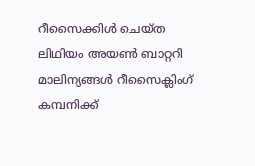റീസൈക്കിൾ ചെയ്ത ലിഥിയം അയൺ ബാറ്ററി മാലിന്യങ്ങൾ റീസൈക്ലിംഗ് കമ്പനിക്ക്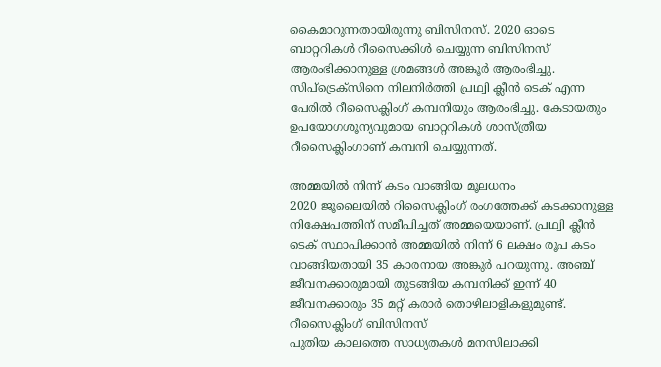കൈമാറുന്നതായിരുന്നു ബിസിനസ്. 2020 ഓടെ ബാറ്ററികൾ റീസൈക്കിൾ ചെയ്യുന്ന ബിസിനസ് ആരംഭിക്കാനുള്ള ശ്രമങ്ങൾ അങ്കൂർ ആരംഭിച്ചു. സിപ്ട്രെക്സിനെ നിലനിർത്തി പ്രഥ്വി ക്ലീൻ ടെക് എന്ന പേരിൽ റീസൈക്ലിംഗ് കമ്പനിയും ആരംഭിച്ചു. കേടായതും ഉപയോഗശൂന്യവുമായ ബാറ്ററികൾ ശാസ്ത്രീയ റീസൈക്ലിംഗാണ് കമ്പനി ചെയ്യുന്നത്.

അമ്മയിൽ നിന്ന് കടം വാങ്ങിയ മൂലധനം
2020 ജൂലൈയിൽ റിസൈക്ലിംഗ് രംഗത്തേക്ക് കടക്കാനുള്ള നിക്ഷേപത്തിന് സമീപിച്ചത് അമ്മയെയാണ്. പ്രഥ്വി ക്ലീൻ ടെക് സ്ഥാപിക്കാൻ അമ്മയിൽ നിന്ന് 6 ലക്ഷം രൂപ കടം വാങ്ങിയതായി 35 കാരനായ അങ്കുർ പറയുന്നു. അഞ്ച് ജീവനക്കാരുമായി തുടങ്ങിയ കമ്പനിക്ക് ഇന്ന് 40 ജീവനക്കാരും 35 മറ്റ് കരാർ തൊഴിലാളികളുമുണ്ട്.
റീസൈക്ലിംഗ് ബിസിനസ്
പുതിയ കാലത്തെ സാധ്യതകൾ മനസിലാക്കി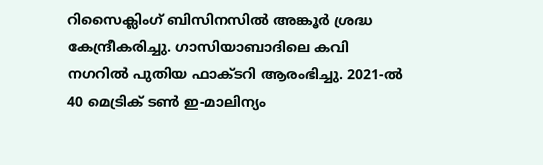റിസൈക്ലിംഗ് ബിസിനസിൽ അങ്കൂർ ശ്രദ്ധ കേന്ദ്രീകരിച്ചു. ഗാസിയാബാദിലെ കവി നഗറിൽ പുതിയ ഫാക്ടറി ആരംഭിച്ചു. 2021-ൽ 40 മെട്രിക് ടൺ ഇ-മാലിന്യം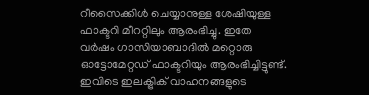റീസൈക്കിൾ ചെയ്യാനുള്ള ശേഷിയുള്ള ഫാക്ടറി മീററ്റിലും ആരംഭിച്ചു. ഇതേ വർഷം ഗാസിയാബാദിൽ മറ്റൊരു ഓട്ടോമേറ്റഡ് ഫാക്ടറിയും ആരംഭിച്ചിട്ടുണ്ട്. ഇവിടെ ഇലക്ട്രിക് വാഹനങ്ങളുടെ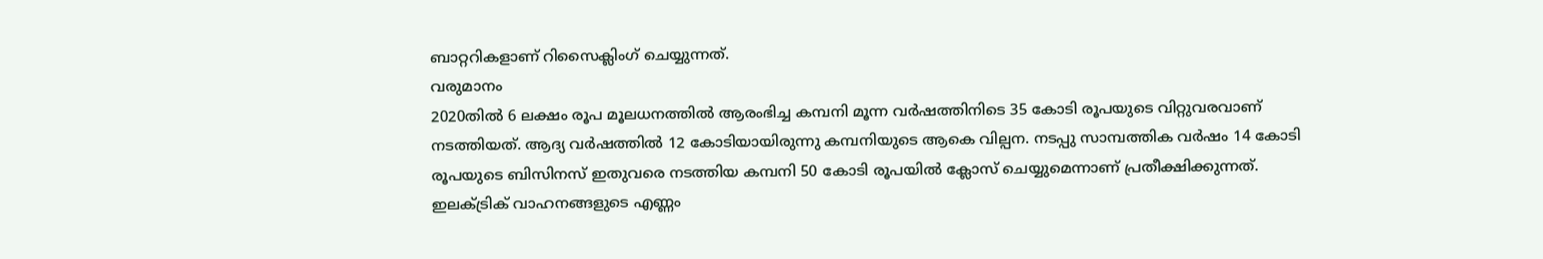ബാറ്ററികളാണ് റിസൈക്ലിംഗ് ചെയ്യുന്നത്.
വരുമാനം
2020തിൽ 6 ലക്ഷം രൂപ മൂലധനത്തിൽ ആരംഭിച്ച കമ്പനി മൂന്ന വർഷത്തിനിടെ 35 കോടി രൂപയുടെ വിറ്റുവരവാണ് നടത്തിയത്. ആദ്യ വർഷത്തിൽ 12 കോടിയായിരുന്നു കമ്പനിയുടെ ആകെ വില്പന. നടപ്പു സാമ്പത്തിക വർഷം 14 കോടി രൂപയുടെ ബിസിനസ് ഇതുവരെ നടത്തിയ കമ്പനി 50 കോടി രൂപയിൽ ക്ലോസ് ചെയ്യുമെന്നാണ് പ്രതീക്ഷിക്കുന്നത്. ഇലക്ട്രിക് വാഹനങ്ങളുടെ എണ്ണം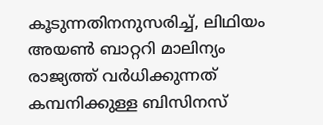കൂടുന്നതിനനുസരിച്ച്, ലിഥിയം അയൺ ബാറ്ററി മാലിന്യം രാജ്യത്ത് വർധിക്കുന്നത് കമ്പനിക്കുള്ള ബിസിനസ്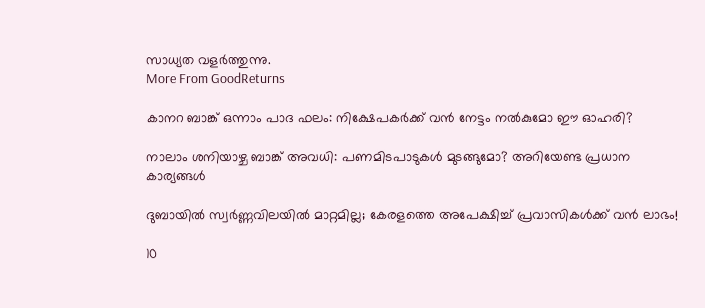സാധ്യത വളർത്തുന്നു.
More From GoodReturns

കാനറ ബാങ്ക് ഒന്നാം പാദ ഫലം: നിക്ഷേപകർക്ക് വൻ നേട്ടം നൽകുമോ ഈ ഓഹരി?

നാലാം ശനിയാഴ്ച ബാങ്ക് അവധി: പണമിടപാടുകൾ മുടങ്ങുമോ? അറിയേണ്ട പ്രധാന കാര്യങ്ങൾ

ദുബായിൽ സ്വർണ്ണവിലയിൽ മാറ്റമില്ല; കേരളത്തെ അപേക്ഷിച്ച് പ്രവാസികൾക്ക് വൻ ലാഭം!

10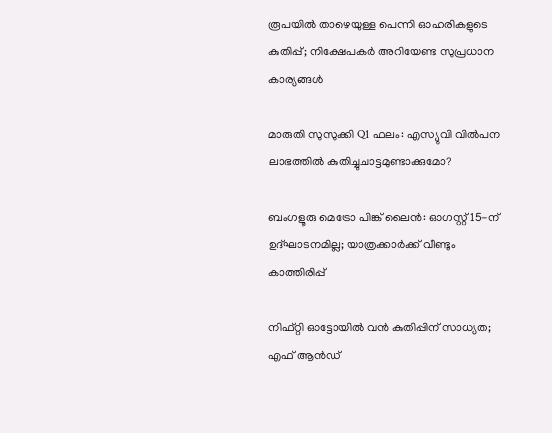രൂപയിൽ താഴെയുള്ള പെന്നി ഓഹരികളുടെ കുതിപ്പ്; നിക്ഷേപകർ അറിയേണ്ട സുപ്രധാന കാര്യങ്ങൾ

മാരുതി സുസുക്കി Q1 ഫലം: എസ്യുവി വിൽപന ലാഭത്തിൽ കുതിച്ചുചാട്ടമുണ്ടാക്കുമോ?

ബംഗളൂരു മെട്രോ പിങ്ക് ലൈൻ: ഓഗസ്റ്റ് 15-ന് ഉദ്ഘാടനമില്ല; യാത്രക്കാർക്ക് വീണ്ടും കാത്തിരിപ്പ്

നിഫ്റ്റി ഓട്ടോയിൽ വൻ കുതിപ്പിന് സാധ്യത; എഫ് ആൻഡ്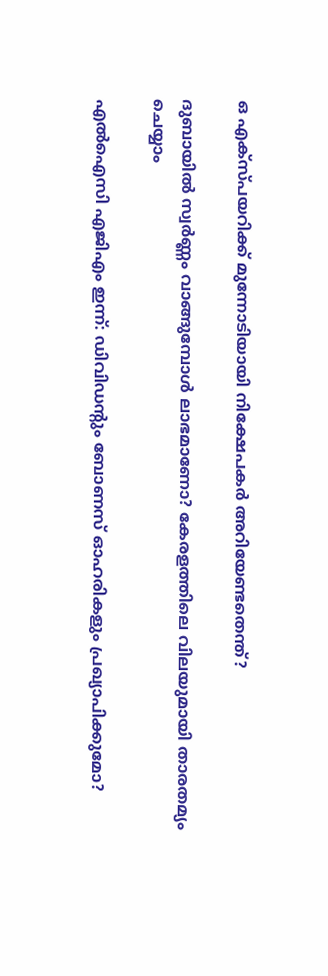ഒ എക്സ്പയറിക്ക് മുന്നോടിയായി നിക്ഷേപകർ അറിയേണ്ടതെന്ത്?

ദുബായിൽ സ്വർണ്ണം വാങ്ങുമ്പോൾ ലാഭമാണോ? കേരളത്തിലെ വിലയുമായി താരതമ്യം ചെയ്യാം

എൽഐസി എജിഎം ഇന്ന്: ഡിവിഡന്റും ബോണസ് ഓഹരികളും പ്രഖ്യാപിക്കുമോ?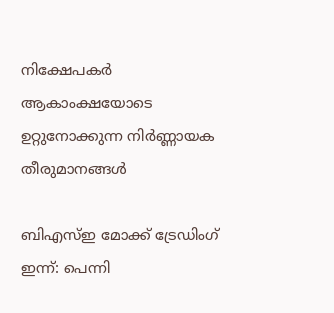നിക്ഷേപകർ ആകാംക്ഷയോടെ ഉറ്റുനോക്കുന്ന നിർണ്ണായക തീരുമാനങ്ങൾ

ബിഎസ്ഇ മോക്ക് ട്രേഡിംഗ് ഇന്ന്: പെന്നി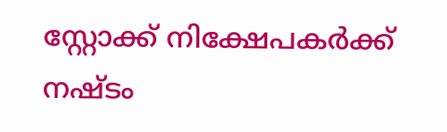സ്റ്റോക്ക് നിക്ഷേപകർക്ക് നഷ്ടം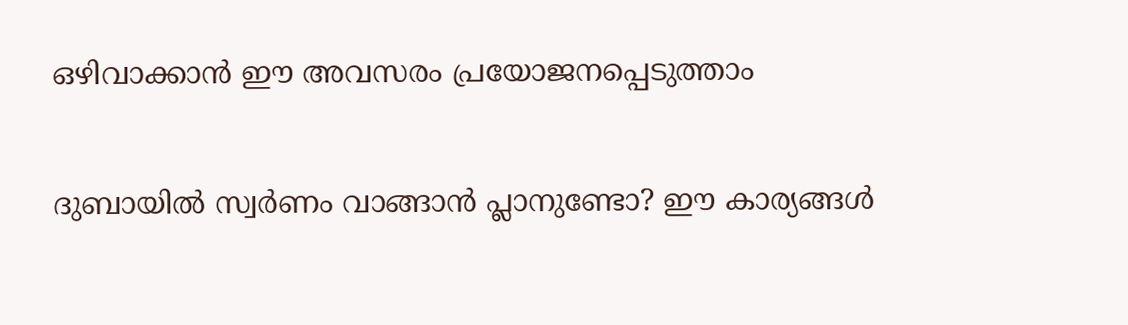ഒഴിവാക്കാൻ ഈ അവസരം പ്രയോജനപ്പെടുത്താം

ദുബായിൽ സ്വർണം വാങ്ങാൻ പ്ലാനുണ്ടോ? ഈ കാര്യങ്ങൾ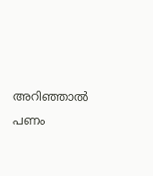അറിഞ്ഞാൽ പണം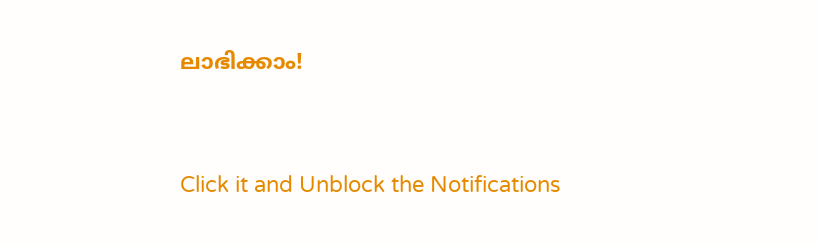ലാഭിക്കാം!



Click it and Unblock the Notifications